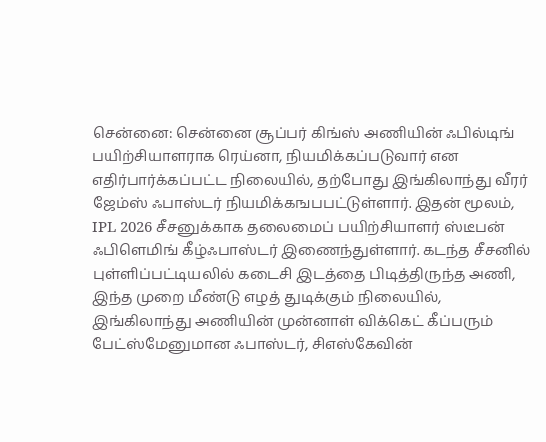சென்னை: சென்னை சூப்பர் கிங்ஸ் அணியின் ஃபில்டிங் பயிற்சியாளராக ரெய்னா, நியமிக்கப்படுவார் என எதிர்பார்க்கப்பட்ட நிலையில், தற்போது இங்கிலாந்து வீரர் ஜேம்ஸ் ஃபாஸ்டர் நியமிக்கஙபபட்டுள்ளார். இதன் மூலம், IPL 2026 சீசனுக்காக தலைமைப் பயிற்சியாளர் ஸ்டீபன் ஃபிளெமிங் கீழ்ஃபாஸ்டர் இணைந்துள்ளார். கடந்த சீசனில் புள்ளிப்பட்டியலில் கடைசி இடத்தை பிடித்திருந்த அணி, இந்த முறை மீண்டு எழத் துடிக்கும் நிலையில், இங்கிலாந்து அணியின் முன்னாள் விக்கெட் கீப்பரும் பேட்ஸ்மேனுமான ஃபாஸ்டர், சிஎஸ்கேவின்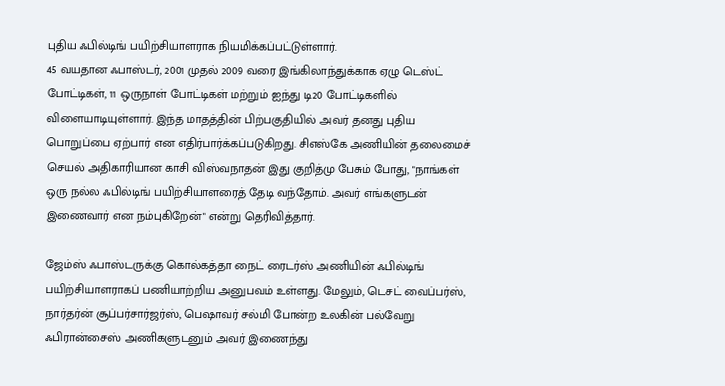புதிய ஃபில்டிங் பயிற்சியாளராக நியமிக்கப்பட்டுள்ளார்.
45 வயதான ஃபாஸ்டர், 2001 முதல் 2009 வரை இங்கிலாந்துக்காக ஏழு டெஸ்ட் போட்டிகள், 11 ஒருநாள் போட்டிகள் மற்றும் ஐந்து டி20 போட்டிகளில் விளையாடியுள்ளார். இந்த மாதத்தின் பிற்பகுதியில் அவர் தனது புதிய பொறுப்பை ஏற்பார் என எதிர்பார்க்கப்படுகிறது. சிஎஸ்கே அணியின் தலைமைச் செயல் அதிகாரியான காசி விஸ்வநாதன் இது குறித்மு பேசும் போது, "நாங்கள் ஒரு நல்ல ஃபில்டிங் பயிற்சியாளரைத் தேடி வந்தோம். அவர் எங்களுடன் இணைவார் என நம்புகிறேன்" என்று தெரிவித்தார்.

ஜேம்ஸ் ஃபாஸ்டருக்கு கொல்கத்தா நைட் ரைடர்ஸ் அணியின் ஃபில்டிங் பயிற்சியாளராகப் பணியாற்றிய அனுபவம் உள்ளது. மேலும், டெசட் வைப்பர்ஸ், நார்தர்ன் சூப்பர்சார்ஜர்ஸ், பெஷாவர் சல்மி போன்ற உலகின் பல்வேறு ஃபிரான்சைஸ் அணிகளுடனும் அவர் இணைந்து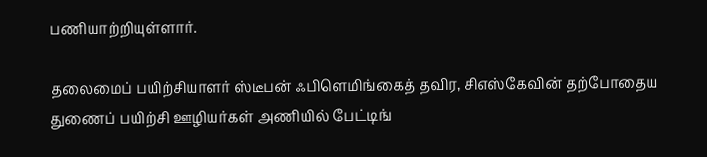பணியாற்றியுள்ளார்.

தலைமைப் பயிற்சியாளர் ஸ்டீபன் ஃபிளெமிங்கைத் தவிர, சிஎஸ்கேவின் தற்போதைய துணைப் பயிற்சி ஊழியர்கள் அணியில் பேட்டிங்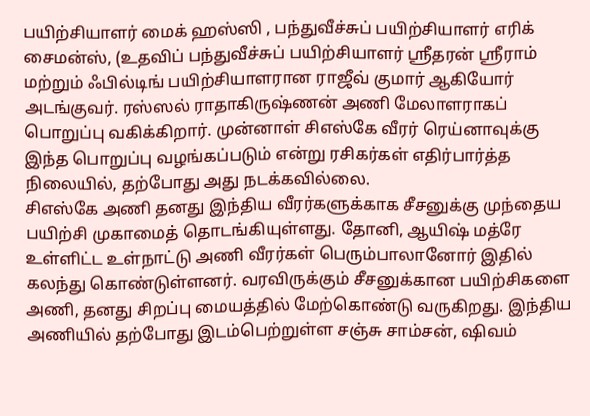பயிற்சியாளர் மைக் ஹஸ்ஸி , பந்துவீச்சுப் பயிற்சியாளர் எரிக் சைமன்ஸ், (உதவிப் பந்துவீச்சுப் பயிற்சியாளர் ஸ்ரீதரன் ஸ்ரீராம் மற்றும் ஃபில்டிங் பயிற்சியாளரான ராஜீவ் குமார் ஆகியோர் அடங்குவர். ரஸ்ஸல் ராதாகிருஷ்ணன் அணி மேலாளராகப் பொறுப்பு வகிக்கிறார். முன்னாள் சிஎஸ்கே வீரர் ரெய்னாவுக்கு இந்த பொறுப்பு வழங்கப்படும் என்று ரசிகர்கள் எதிர்பார்த்த நிலையில், தற்போது அது நடக்கவில்லை.
சிஎஸ்கே அணி தனது இந்திய வீரர்களுக்காக சீசனுக்கு முந்தைய பயிற்சி முகாமைத் தொடங்கியுள்ளது. தோனி, ஆயிஷ் மத்ரே உள்ளிட்ட உள்நாட்டு அணி வீரர்கள் பெரும்பாலானோர் இதில் கலந்து கொண்டுள்ளனர். வரவிருக்கும் சீசனுக்கான பயிற்சிகளை அணி, தனது சிறப்பு மையத்தில் மேற்கொண்டு வருகிறது. இந்திய அணியில் தற்போது இடம்பெற்றுள்ள சஞ்சு சாம்சன், ஷிவம்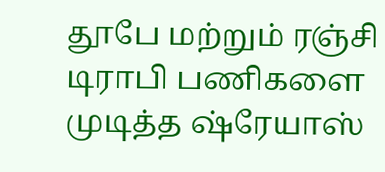தூபே மற்றும் ரஞ்சி டிராபி பணிகளை முடித்த ஷ்ரேயாஸ்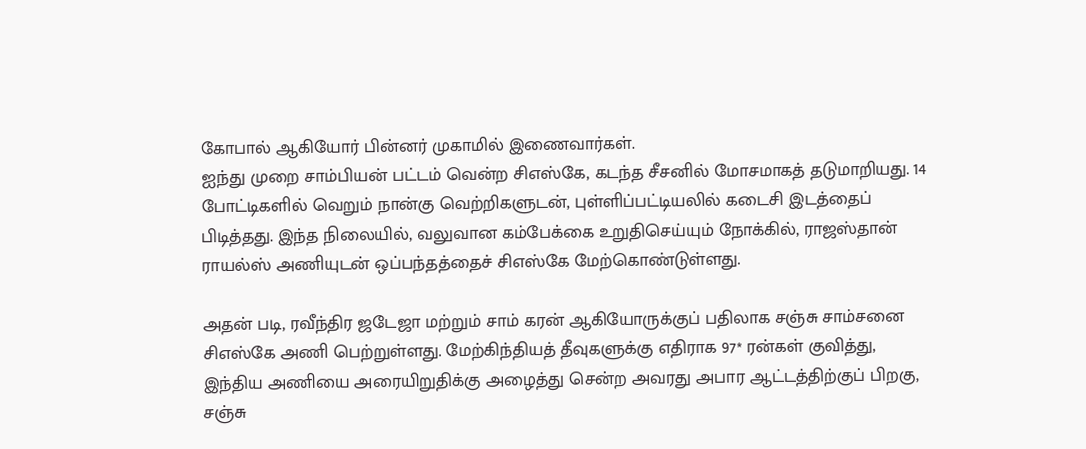கோபால் ஆகியோர் பின்னர் முகாமில் இணைவார்கள்.
ஐந்து முறை சாம்பியன் பட்டம் வென்ற சிஎஸ்கே, கடந்த சீசனில் மோசமாகத் தடுமாறியது. 14 போட்டிகளில் வெறும் நான்கு வெற்றிகளுடன், புள்ளிப்பட்டியலில் கடைசி இடத்தைப் பிடித்தது. இந்த நிலையில், வலுவான கம்பேக்கை உறுதிசெய்யும் நோக்கில், ராஜஸ்தான் ராயல்ஸ் அணியுடன் ஒப்பந்தத்தைச் சிஎஸ்கே மேற்கொண்டுள்ளது.

அதன் படி, ரவீந்திர ஜடேஜா மற்றும் சாம் கரன் ஆகியோருக்குப் பதிலாக சஞ்சு சாம்சனை சிஎஸ்கே அணி பெற்றுள்ளது. மேற்கிந்தியத் தீவுகளுக்கு எதிராக 97* ரன்கள் குவித்து, இந்திய அணியை அரையிறுதிக்கு அழைத்து சென்ற அவரது அபார ஆட்டத்திற்குப் பிறகு, சஞ்சு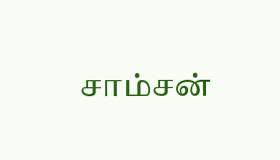சாம்சன்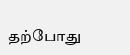தற்போது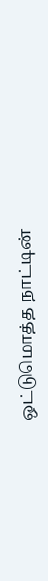ஒட்டுமொத்த நாட்டின்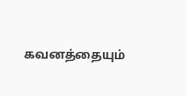கவனத்தையும்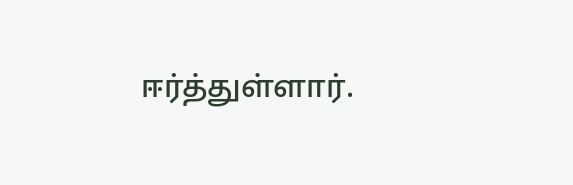ஈர்த்துள்ளார்.